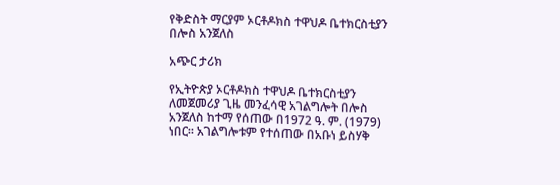የቅድስት ማርያም ኦርቶዶክስ ተዋህዶ ቤተክርስቲያን በሎስ አንጀለስ

አጭር ታሪክ

የኢትዮጵያ ኦርቶዶክስ ተዋህዶ ቤተክርስቲያን ለመጀመሪያ ጊዜ መንፈሳዊ አገልግሎት በሎስ አንጀለስ ከተማ የሰጠው በ1972 ዓ. ም. (1979) ነበር። አገልግሎቱም የተሰጠው በአቡነ ይስሃቅ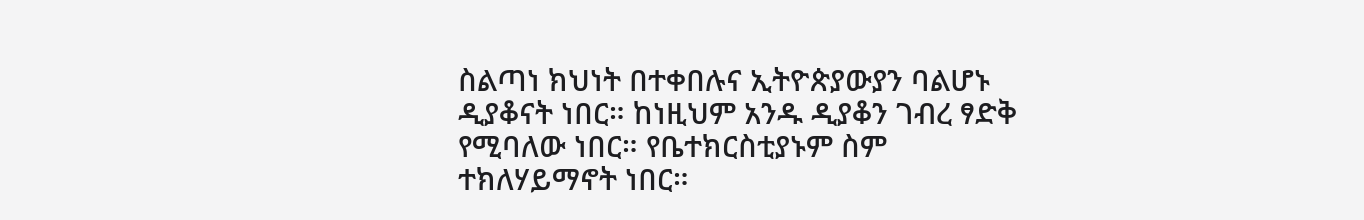ስልጣነ ክህነት በተቀበሉና ኢትዮጵያውያን ባልሆኑ ዲያቆናት ነበር። ከነዚህም አንዱ ዲያቆን ገብረ ፃድቅ የሚባለው ነበር። የቤተክርስቲያኑም ስም ተክለሃይማኖት ነበር።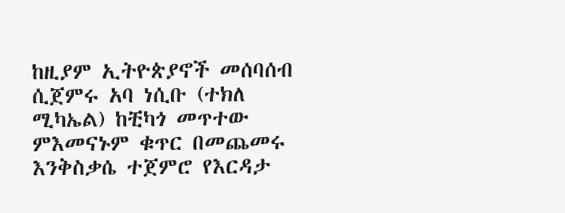ከዚያም ኢትዮጵያኖች መሰባሰብ ሲጀምሩ አባ ነሲቡ (ተክለ ሚካኤል) ከቺካጎ መጥተው ምእመናኑም ቁጥር በመጨመሩ እንቅስቃሴ ተጀምሮ የእርዳታ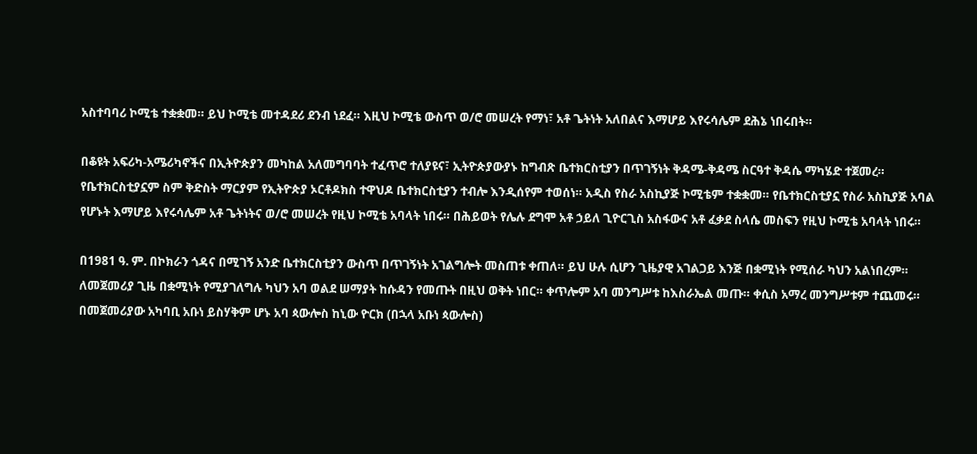አስተባባሪ ኮሚቴ ተቋቋመ። ይህ ኮሚቴ መተዳደሪ ደንብ ነደፈ። እዚህ ኮሚቴ ውስጥ ወ/ሮ መሠረት የማነ፣ አቶ ጌትነት አለበልና እማሆይ እየሩሳሌም ደሕኔ ነበሩበት።

በቆዩት አፍሪካ-አሜሪካኖችና በኢትዮጵያን መካከል አለመግባባት ተፈጥሮ ተለያዩና፣ ኢትዮጵያውያኑ ከግብጽ ቤተክርስቲያን በጥገኝነት ቅዳሜ-ቅዳሜ ስርዓተ ቅዳሴ ማካሄድ ተጀመረ። የቤተክርስቲያኗም ስም ቅድስት ማርያም የኢትዮጵያ ኦርቶዶክስ ተዋህዶ ቤተክርስቲያን ተብሎ እንዲሰየም ተወሰነ። አዲስ የስራ አስኪያጅ ኮሚቴም ተቋቋመ። የቤተክርስቲያኗ የስራ አስኪያጅ አባል የሆኑት እማሆይ እየሩሳሌም አቶ ጌትነትና ወ/ሮ መሠረት የዚህ ኮሚቴ አባላት ነበሩ። በሕይወት የሌሉ ደግሞ አቶ ኃይለ ጊዮርጊስ አስፋውና አቶ ፈቃደ ስላሴ መስፍን የዚህ ኮሚቴ አባላት ነበሩ።

በ1981 ዓ. ም. በኮክራን ጎዳና በሚገኝ አንድ ቤተክርስቲያን ውስጥ በጥገኝነት አገልግሎት መስጠቱ ቀጠለ። ይህ ሁሉ ሲሆን ጊዜያዊ አገልጋይ እንጅ በቋሚነት የሚሰራ ካህን አልነበረም። ለመጀመሪያ ጊዜ በቋሚነት የሚያገለግሉ ካህን አባ ወልደ ሠማያት ከሱዳን የመጡት በዚህ ወቅት ነበር። ቀጥሎም አባ መንግሥቱ ከእስራኤል መጡ። ቀሲስ አማረ መንግሥቱም ተጨመሩ። በመጀመሪያው አካባቢ አቡነ ይስሃቅም ሆኑ አባ ጳውሎስ ከኒው ዮርክ (በኋላ አቡነ ጳውሎስ)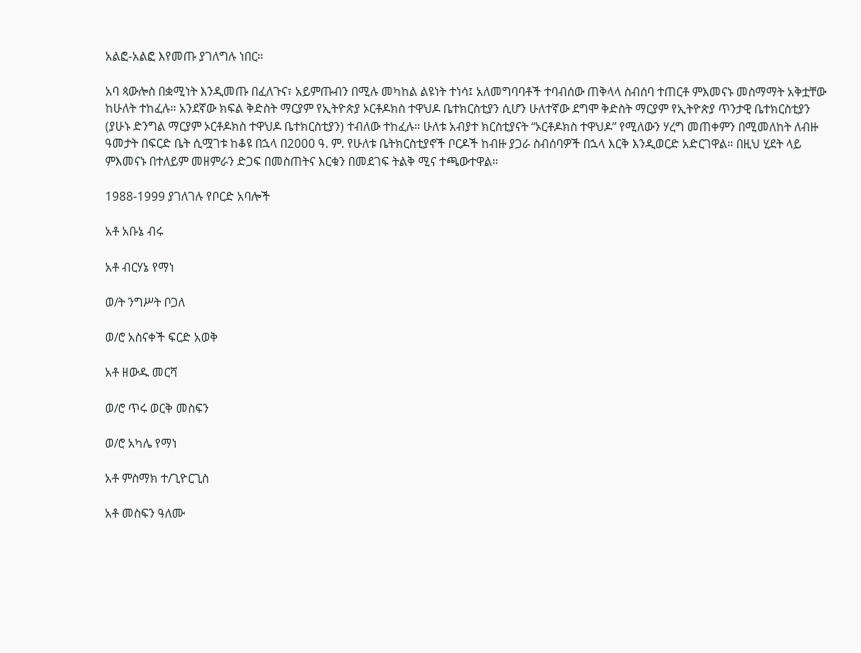አልፎ-አልፎ እየመጡ ያገለግሉ ነበር።

አባ ጳውሎስ በቋሚነት እንዲመጡ በፈለጉና፣ አይምጡብን በሚሉ መካከል ልዩነት ተነሳ፤ አለመግባባቶች ተባብሰው ጠቅላላ ስብሰባ ተጠርቶ ምእመናኑ መስማማት አቅቷቸው ከሁለት ተከፈሉ። አንደኛው ክፍል ቅድስት ማርያም የኢትዮጵያ ኦርቶዶክስ ተዋህዶ ቤተክርስቲያን ሲሆን ሁለተኛው ደግሞ ቅድስት ማርያም የኢትዮጵያ ጥንታዊ ቤተክርስቲያን (ያሁኑ ድንግል ማርያም ኦርቶዶክስ ተዋህዶ ቤተክርስቲያን) ተብለው ተከፈሉ። ሁለቱ አብያተ ክርስቲያናት “ኦርቶዶክስ ተዋህዶ” የሚለውን ሃረግ መጠቀምን በሚመለከት ለብዙ ዓመታት በፍርድ ቤት ሲሟገቱ ከቆዩ በኋላ በ2000 ዓ. ም. የሁለቱ ቤትክርስቲያኖች ቦርዶች ከብዙ ያጋራ ስብሰባዎች በኋላ እርቅ እንዲወርድ አድርገዋል። በዚህ ሂደት ላይ ምእመናኑ በተለይም መዘምራን ድጋፍ በመስጠትና እርቁን በመደገፍ ትልቅ ሚና ተጫውተዋል።

1988-1999 ያገለገሉ የቦርድ አባሎች

አቶ አቡኔ ብሩ

አቶ ብርሃኔ የማነ

ወ/ት ንግሥት ቦጋለ

ወ/ሮ አስናቀች ፍርድ አወቅ

አቶ ዘውዱ መርሻ

ወ/ሮ ጥሩ ወርቅ መስፍን

ወ/ሮ አካሌ የማነ

አቶ ምስማክ ተ/ጊዮርጊስ

አቶ መስፍን ዓለሙ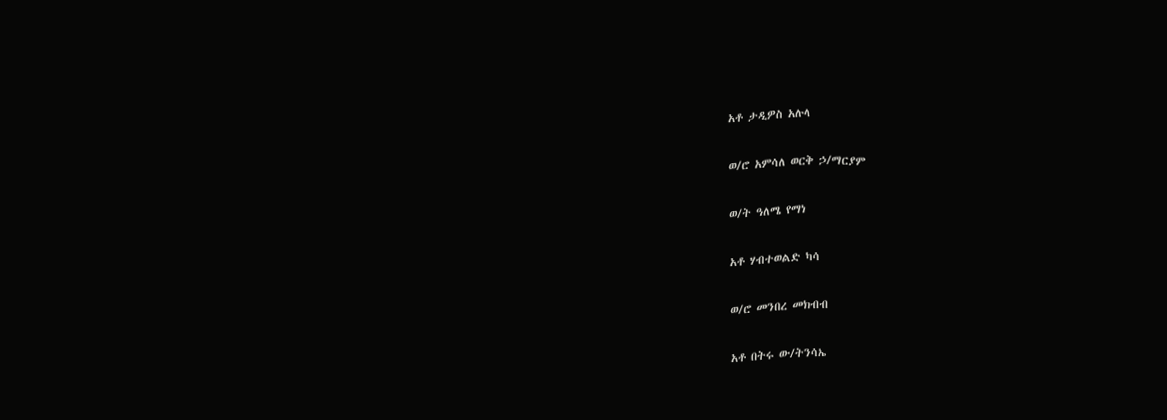አቶ ታዲዎስ አሉላ

ወ/ሮ አምሳለ ወርቅ ኃ/ማርያም

ወ/ት ዓለሜ የማነ

አቶ ሃብተወልድ ካሳ

ወ/ሮ መንበረ መክብብ

አቶ በትሩ ው/ትንሳኤ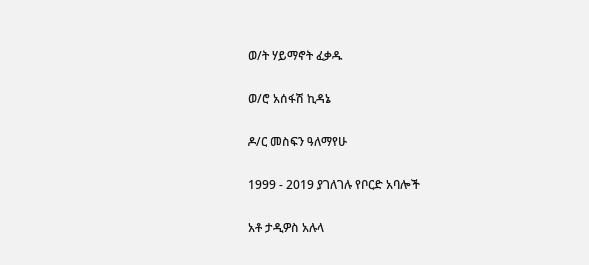ወ/ት ሃይማኖት ፈቃዱ

ወ/ሮ አሰፋሽ ኪዳኔ

ዶ/ር መስፍን ዓለማየሁ

1999 - 2019 ያገለገሉ የቦርድ አባሎች

አቶ ታዲዎስ አሉላ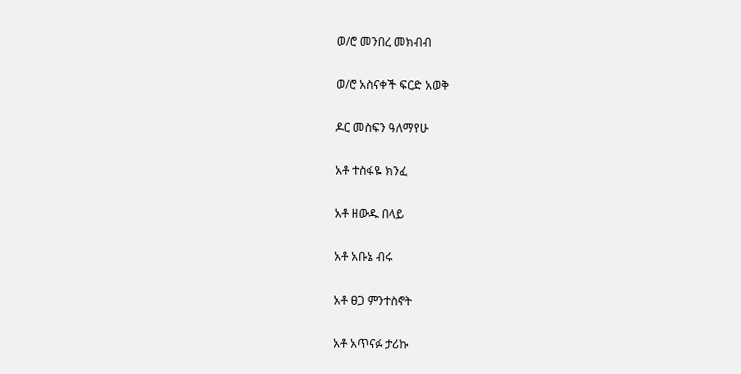ወ/ሮ መንበረ መክብብ

ወ/ሮ አስናቀች ፍርድ አወቅ

ዶር መስፍን ዓለማየሁ

አቶ ተስፋዬ ክንፈ

አቶ ዘውዱ በላይ

አቶ አቡኔ ብሩ

አቶ ፀጋ ምንተስኖት

አቶ አጥናፉ ታሪኩ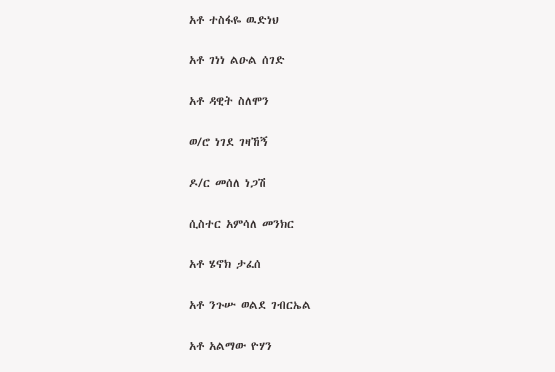አቶ ተስፋዬ ዉድነህ

አቶ ገነነ ልዑል ሰገድ

አቶ ዳዊት ስለሞን

ወ/ሮ ነገደ ገዛኸኝ

ዶ/ር መሰለ ነጋሽ

ሲስተር አምሳለ መንክር

አቶ ሄኖክ ታፈሰ

አቶ ንጉሡ ወልደ ገብርኤል

አቶ አልማው ዮሃን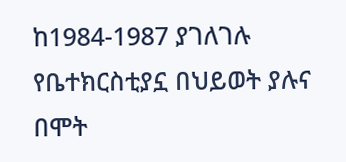ከ1984-1987 ያገለገሉ የቤተክርስቲያኗ በህይወት ያሉና በሞት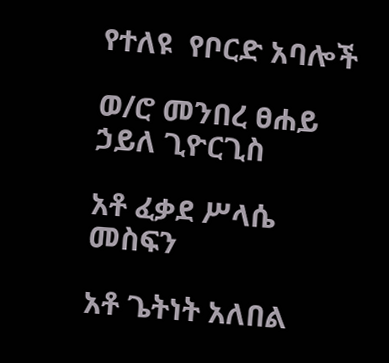የተለዩ  የቦርድ አባሎች

ወ/ሮ መንበረ ፀሐይ ኃይለ ጊዮርጊስ

አቶ ፈቃደ ሥላሴ መስፍን

አቶ ጌትነት አለበል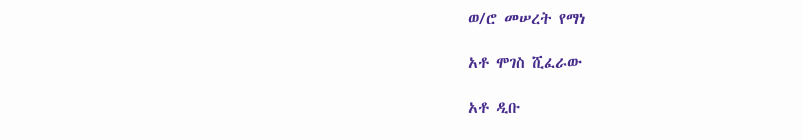ወ/ሮ መሠረት የማነ

አቶ ሞገስ ሺፈራው

አቶ ዲቡ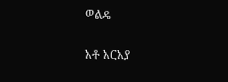ወልዴ

አቶ አርአያ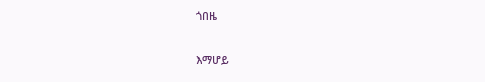ጎበዜ

እማሆይ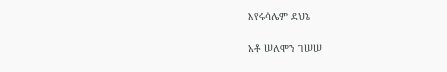እየሩሳሌም ደህኔ

አቶ ሠለሞን ገሠሠ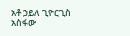አቶ ኃይለ ጊዮርጊስ አስፋው